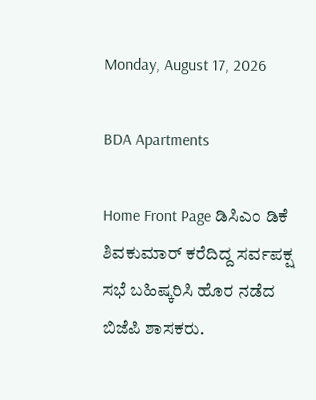Monday, August 17, 2026

BDA Apartments

Home Front Page ಡಿಸಿಎಂ ಡಿಕೆ ಶಿವಕುಮಾರ್ ಕರೆದಿದ್ದ ಸರ್ವಪಕ್ಷ ಸಭೆ ಬಹಿಷ್ಕರಿಸಿ ಹೊರ ನಡೆದ ಬಿಜೆಪಿ ಶಾಸಕರು.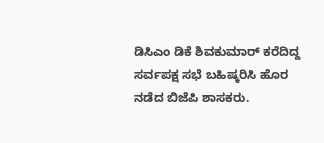ಡಿಸಿಎಂ ಡಿಕೆ ಶಿವಕುಮಾರ್ ಕರೆದಿದ್ದ ಸರ್ವಪಕ್ಷ ಸಭೆ ಬಹಿಷ್ಕರಿಸಿ ಹೊರ ನಡೆದ ಬಿಜೆಪಿ ಶಾಸಕರು.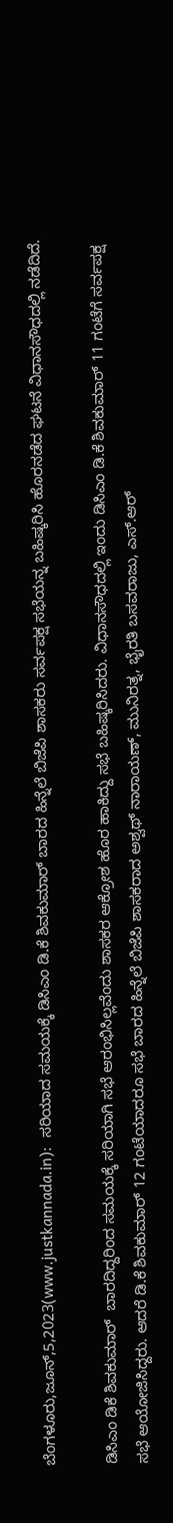ಬೆಂಗಳೂರು,ಜೂನ್,5,2023(www.justkannada.in):  ಸರಿಯಾದ ಸಮಯಕ್ಕೆ ಡಿಸಿಎಂ ಡಿ.ಕೆ ಶಿವಕುಮಾರ್ ಬಾರದ ಹಿನ್ನೆಲೆ ಬಿಜೆಪಿ ಶಾಸಕರು ಸರ್ವಪಕ್ಷ ಸಭೆಯನ್ನ ಬಹಿಷ್ಕರಿಸಿ ಹೊರನಡೆದ ಘಟನೆ ವಿಧಾನಸೌಧದಲ್ಲಿ ನಡೆದಿದೆ.

ಡಿಸಿಎಂ ಡಿಕೆ ಶಿವಕುಮಾರ್  ಬಾರದಿದ್ದರಿಂದ ಸಮಯಕ್ಕೆ ಸರಿಯಾಗಿ ಸಭೆ ಆರಂಭಿಸಿಲ್ಲವೆಂದು ಶಾಸಕರ ಆಕ್ರೋಶ ಹೊರ ಹಾಕಿದ್ದು ಸಭೆ ಬಹಿಷ್ಕರಿಸಿದರು. ವಿಧಾನಸೌಧದಲ್ಲಿ ಇಂದು ಡಿಸಿಎಂ ಡಿ.ಕೆ ಶಿವಕುಮಾರ್ 11 ಗಂಟೆಗೆ ಸರ್ವಪಕ್ಷ ಸಭೆ ಆಯೋಜಿಸಿದ್ದರು. ಆದರೆ ಡಿ.ಕೆ ಶಿವಕುಮಾರ್ 12 ಗಂಟೆಯಾದರೂ ಸಭೆ ಬಾರದ ಹಿನ್ನೆಲೆ ಬಿಜೆಪಿ ಶಾಸಕರಾದ ಅಶ್ವಥ್ ನಾರಾಯಣ್, ಮುನಿರತ್ನ, ಭೈರತಿ ಬಸವರಾಜು, ಎಸ್.ಆರ್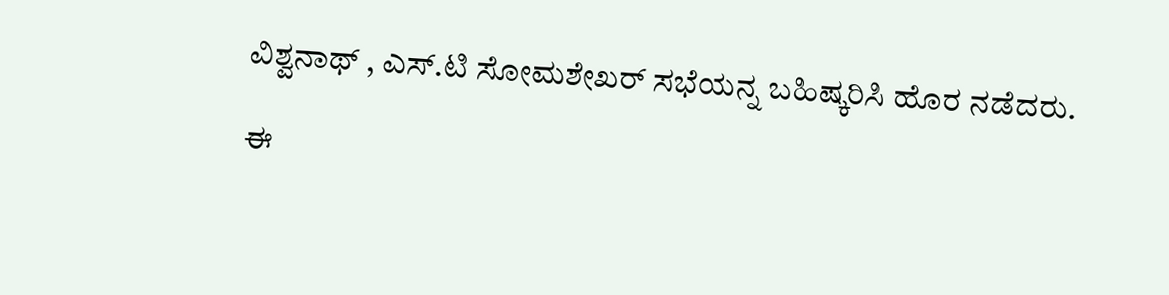ವಿಶ್ವನಾಥ್ , ಎಸ್.ಟಿ ಸೋಮಶೇಖರ್ ಸಭೆಯನ್ನ ಬಹಿಷ್ಕರಿಸಿ ಹೊರ ನಡೆದರು.

ಈ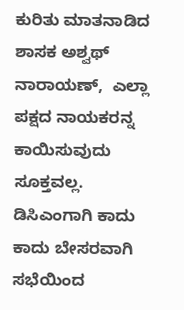ಕುರಿತು ಮಾತನಾಡಿದ ಶಾಸಕ ಅಶ್ವಥ್ ನಾರಾಯಣ್,  ಎಲ್ಲಾ ಪಕ್ಷದ ನಾಯಕರನ್ನ ಕಾಯಿಸುವುದು ಸೂಕ್ತವಲ್ಲ. ಡಿಸಿಎಂಗಾಗಿ ಕಾದು ಕಾದು ಬೇಸರವಾಗಿ ಸಭೆಯಿಂದ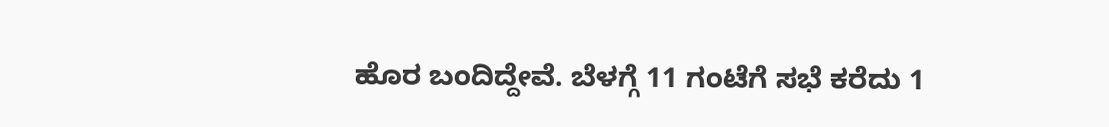ಹೊರ ಬಂದಿದ್ದೇವೆ. ಬೆಳಗ್ಗೆ 11 ಗಂಟೆಗೆ ಸಭೆ ಕರೆದು 1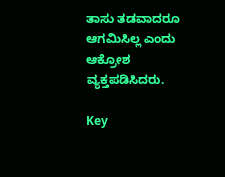ತಾಸು ತಡವಾದರೂ ಆಗಮಿಸಿಲ್ಲ ಎಂದು ಆಕ್ರೋಶ ವ್ಯಕ್ತಪಡಿಸಿದರು.

Key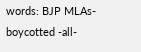words: BJP MLAs- boycotted -all-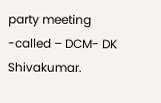party meeting -called – DCM- DK Shivakumar.